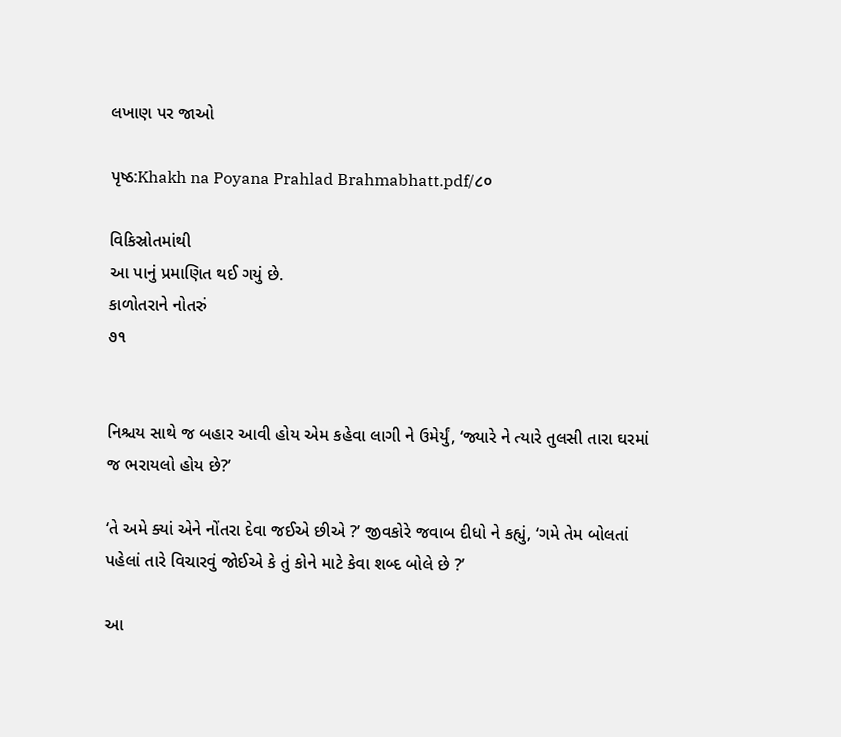લખાણ પર જાઓ

પૃષ્ઠ:Khakh na Poyana Prahlad Brahmabhatt.pdf/૮૦

વિકિસ્રોતમાંથી
આ પાનું પ્રમાણિત થઈ ગયું છે.
કાળોતરાને નોતરું
૭૧


નિશ્ચય સાથે જ બહાર આવી હોય એમ કહેવા લાગી ને ઉમેર્યું, ‘જ્યારે ને ત્યારે તુલસી તારા ઘરમાં જ ભરાયલો હોય છે?’

‘તે અમે ક્યાં એને નોંતરા દેવા જઈએ છીએ ?’ જીવકોરે જવાબ દીધો ને કહ્યું, ‘ગમે તેમ બોલતાં પહેલાં તારે વિચારવું જોઈએ કે તું કોને માટે કેવા શબ્દ બોલે છે ?’

આ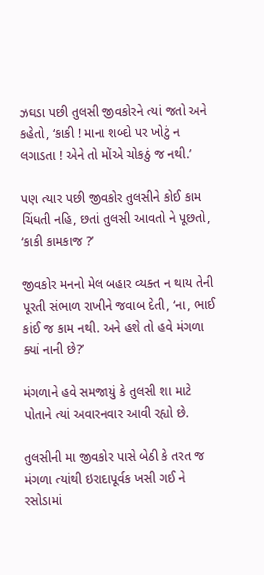ઝઘડા પછી તુલસી જીવકોરને ત્યાં જતો અને કહેતો, ‘કાકી ! માના શબ્દો પર ખોટું ન લગાડતા ! એને તો મોંએ ચોકઠું જ નથી.’

પણ ત્યાર પછી જીવકોર તુલસીને કોઈ કામ ચિંધતી નહિ, છતાં તુલસી આવતો ને પૂછતો, ‘કાકી કામકાજ ?’

જીવકોર મનનો મેલ બહાર વ્યક્ત ન થાય તેની પૂરતી સંભાળ રાખીને જવાબ દેતી, ‘ના, ભાઈ કાંઈ જ કામ નથી. અને હશે તો હવે મંગળા ક્યાં નાની છે?’

મંગળાને હવે સમજાયું કે તુલસી શા માટે પોતાને ત્યાં અવારનવાર આવી રહ્યો છે.

તુલસીની મા જીવકોર પાસે બેઠી કે તરત જ મંગળા ત્યાંથી ઇરાદાપૂર્વક ખસી ગઈ ને રસોડામાં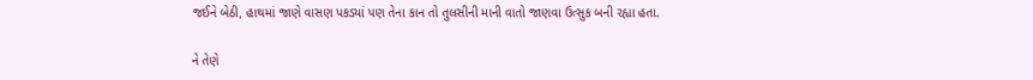જઈને બેઠી, હાથમાં જાણે વાસણ પકડ્યાં પણ તેના કાન તો તુલસીની માની વાતો જાણવા ઉત્સુક બની રહ્યા હતા.

ને તેણે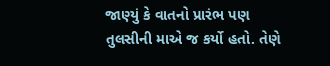જાણ્યું કે વાતનો પ્રારંભ પણ તુલસીની માએ જ કર્યો હતો. તેણે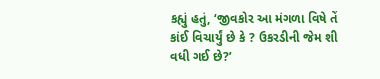કહ્યું હતું, ‘જીવકોર આ મંગળા વિષે તેં કાંઈ વિચાર્યું છે કે ? ઉકરડીની જેમ શી વધી ગઈ છે?’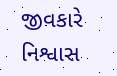જીવકારે નિશ્વાસ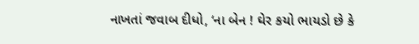નાખતાં જવાબ દીધો, ‘ના બેન ! ઘેર કયો ભાયડો છે કે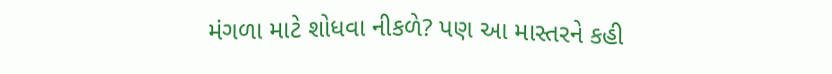મંગળા માટે શોધવા નીકળે? પણ આ માસ્તરને કહી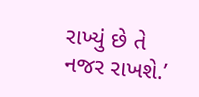રાખ્યું છે તે નજર રાખશે.’